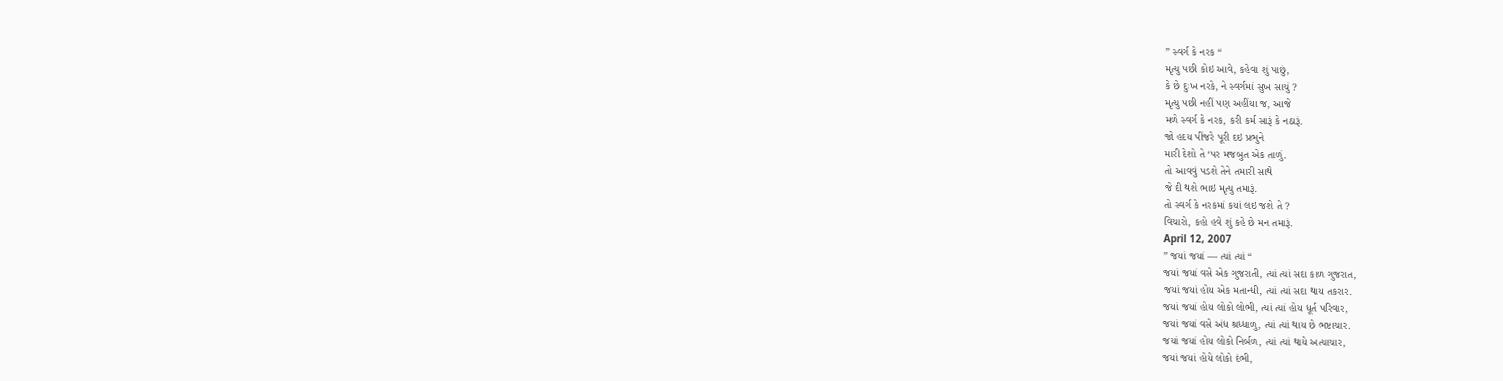” સ્વર્ગ કે નરક “
મૃત્યુ પછી કોઇ આવે, કહેવા શું પાછું,
કે છે દુઃખ નરકે, ને સ્વર્ગમાં સુખ સાચું ?
મૃત્યુ પછી નહીં પણ અહીંયા જ, આજે
મળે સ્વર્ગ કે નરક, કરી કર્મ સારૂં કે નઠારૂં.
જો હદય પીંજરે પૂરી દઇ પ્રભુને
મારી દેશો તે ‘પર મજબુત એક તાળું.
તો આવવું પડશે તેને તમારી સાથે
જે દી થશે ભાઇ મૃત્યુ તમારૂં.
તો સ્વર્ગ કે નરકમાં કયાં લઇ જશે તે ?
વિચારો, કહો હવે શું કહે છે મન તમારૂં.
April 12, 2007
” જયાં જયાં — ત્યાં ત્યાં “
જયાં જયાં વસે એક ગુજરાતી, ત્યાં ત્યાં સદા કાળ ગુજરાત,
જયાં જયાં હોય એક મતાન્ધી, ત્યાં ત્યાં સદા થાય તકરાર.
જયાં જયાં હોય લોકો લોભી, ત્યાં ત્યાં હોય ધૂર્ત પરિવાર,
જયાં જયાં વસે અંધ શ્રધ્ધાળુ, ત્યાં ત્યાં થાય છે ભષ્ટાચાર.
જયાં જયાં હોય લોકો નિર્બળ, ત્યાં ત્યાં થાયે અત્યાચાર,
જયાં જયાં હોયે લોકો દંભી,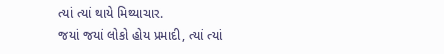ત્યાં ત્યાં થાયે મિથ્યાચાર.
જયાં જયાં લોકો હોય પ્રમાદી, ત્યાં ત્યાં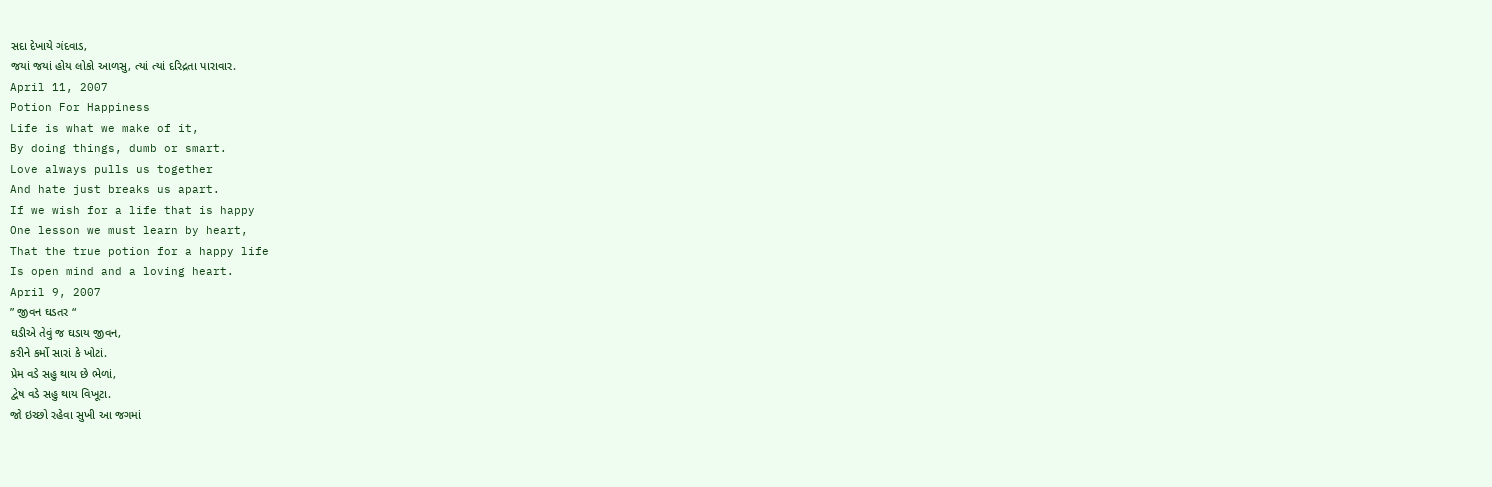સદા દેખાયે ગંદવાડ,
જયાં જયાં હોય લોકો આળસુ, ત્યાં ત્યાં દરિદ્રતા પારાવાર.
April 11, 2007
Potion For Happiness
Life is what we make of it,
By doing things, dumb or smart.
Love always pulls us together
And hate just breaks us apart.
If we wish for a life that is happy
One lesson we must learn by heart,
That the true potion for a happy life
Is open mind and a loving heart.
April 9, 2007
” જીવન ઘડતર “
ઘડીએ તેવું જ ઘડાય જીવન,
કરીને કર્મો સારાં કે ખોટાં.
પ્રેમ વડે સહુ થાય છે ભેળાં,
દ્વેષ વડે સહુ થાય વિખૂટા.
જો ઇચ્છો રહેવા સુખી આ જગમાં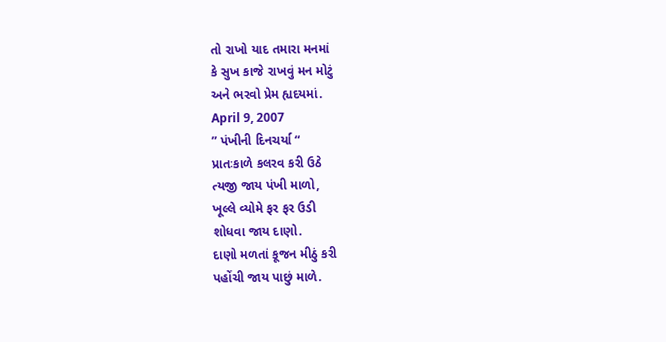તો રાખો યાદ તમારા મનમાં
કે સુખ કાજે રાખવું મન મોટું
અને ભરવો પ્રેમ હ્યદયમાં.
April 9, 2007
” પંખીની દિનચર્યા “
પ્રાતઃકાળે કલરવ કરી ઉઠે
ત્યજી જાય પંખી માળો,
ખૂલ્લે વ્યોમે ફર ફર ઉડી
શોધવા જાય દાણો.
દાણો મળતાં કૂજન મીઠું કરી
પહોંચી જાય પાછું માળે.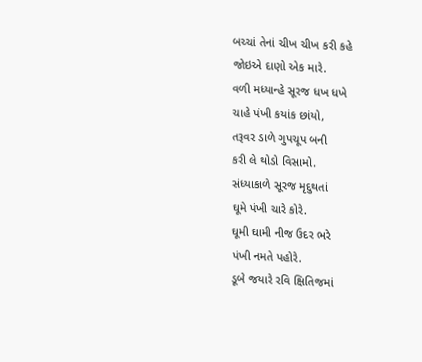બચ્ચાં તેનાં ચીખ ચીખ કરી કહે
જોઇએ દાણો એક મારે.
વળી મધ્યાન્હે સૂરજ ધખ ધખે
ચાહે પંખી કયાંક છાંયો,
તરૂવર ડાળે ગુપચૂપ બની
કરી લે થોડો વિસામો.
સંધ્યાકાળે સૂરજ મૃદુથતાં
ઘૂમે પંખી ચારે કોરે.
ઘૂમી ઘામી નીજ ઉદર ભરે
પંખી નમતે પહોરે.
ડૂબે જયારે રવિ ક્ષિતિજમાં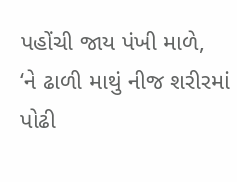પહોંચી જાય પંખી માળે,
‘ને ઢાળી માથું નીજ શરીરમાં
પોઢી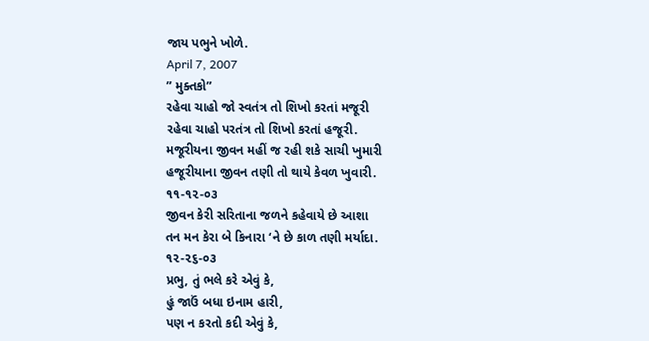જાય પભુને ખોળે.
April 7, 2007
” મુક્તકો”
રહેવા ચાહો જો સ્વતંત્ર તો શિખો કરતાં મજૂરી
રહેવા ચાહો પરતંત્ર તો શિખો કરતાં હજૂરી.
મજૂરીયના જીવન મહીં જ રહી શકે સાચી ખુમારી
હજૂરીયાના જીવન તણી તો થાયે કેવળ ખુવારી.
૧૧-૧૨-૦૩
જીવન કેરી સરિતાના જળને કહેવાયે છે આશા
તન મન કેરા બે કિનારા ‘ને છે કાળ તણી મર્યાદા.
૧૨-૨૬-૦૩
પ્રભુ, તું ભલે કરે એવું કે,
હું જાઉં બધા ઇનામ હારી,
પણ ન કરતો કદી એવું કે,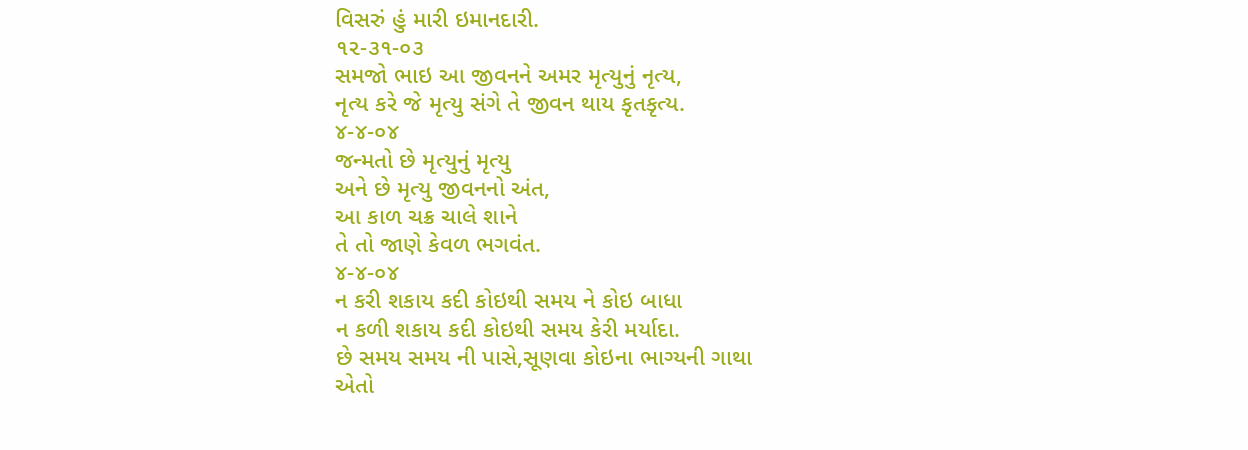વિસરું હું મારી ઇમાનદારી.
૧૨-૩૧-૦૩
સમજો ભાઇ આ જીવનને અમર મૃત્યુનું નૃત્ય,
નૃત્ય કરે જે મૃત્યુ સંગે તે જીવન થાય કૃતકૃત્ય.
૪-૪-૦૪
જન્મતો છે મૃત્યુનું મૃત્યુ
અને છે મૃત્યુ જીવનનો અંત,
આ કાળ ચક્ર ચાલે શાને
તે તો જાણે કેવળ ભગવંત.
૪-૪-૦૪
ન કરી શકાય કદી કોઇથી સમય ને કોઇ બાધા
ન કળી શકાય કદી કોઇથી સમય કેરી મર્યાદા.
છે સમય સમય ની પાસે,સૂણવા કોઇના ભાગ્યની ગાથા
એતો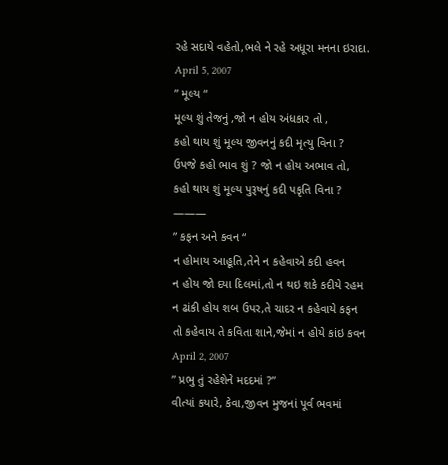રહે સદાયે વહેતો,ભલે ને રહે અધૂરા મનના ઇરાદા.
April 5, 2007
” મૂલ્ય “
મૂલ્ય શું તેજનું ,જો ન હોય અંધકાર તો ,
કહો થાય શું મૂલ્ય જીવનનું કદી મૃત્યુ વિના ?
ઉપજે કહો ભાવ શું ? જો ન હોય અભાવ તો,
કહો થાય શું મૂલ્ય પુરૂષનું કદી પકૃતિ વિના ?
———
” કફન અને કવન “
ન હોમાય આહૂતિ,તેને ન કહેવાએ કદી હવન
ન હોય જો દયા દિલમાં,તો ન થઇ શકે કદીયે રહમ
ન ઢાંકી હોય શબ ઉપર,તે ચાદર ન કહેવાયે કફન
તો કહેવાય તે કવિતા શાને,જેમાં ન હોયે કાંઇ કવન
April 2, 2007
” પ્રભુ તું રહેશેને મદદમાં ?”
વીત્યાં કયારે, કેવા,જીવન મુજનાં પૂર્વ ભવમાં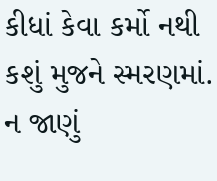કીધાં કેવા કર્મો નથી કશું મુજને સ્મરણમાં.
ન જાણું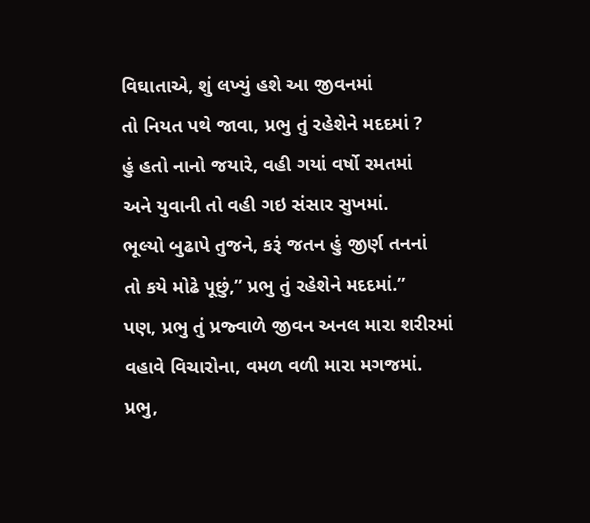વિઘાતાએ, શું લખ્યું હશે આ જીવનમાં
તો નિયત પથે જાવા, પ્રભુ તું રહેશેને મદદમાં ?
હું હતો નાનો જયારે, વહી ગયાં વર્ષો રમતમાં
અને યુવાની તો વહી ગઇ સંસાર સુખમાં.
ભૂલ્યો બુઢાપે તુજને, કરૂં જતન હું જીર્ણ તનનાં
તો કયે મોઢે પૂછું,” પ્રભુ તું રહેશેને મદદમાં.”
પણ, પ્રભુ તું પ્રજ્વાળે જીવન અનલ મારા શરીરમાં
વહાવે વિચારોના, વમળ વળી મારા મગજમાં.
પ્રભુ,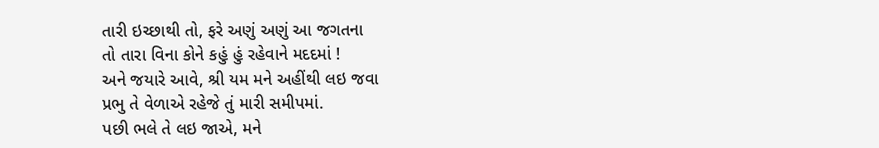તારી ઇચ્છાથી તો, ફરે અણું અણું આ જગતના
તો તારા વિના કોને કહું હું રહેવાને મદદમાં !
અને જયારે આવે, શ્રી યમ મને અહીંથી લઇ જવા
પ્રભુ તે વેળાએ રહેજે તું મારી સમીપમાં.
પછી ભલે તે લઇ જાએ, મને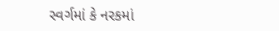સ્વર્ગમાં કે નરકમાં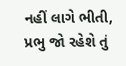નહીં લાગે ભીતી, પ્રભુ જો રહેશે તું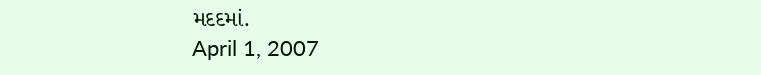મદદમાં.
April 1, 2007